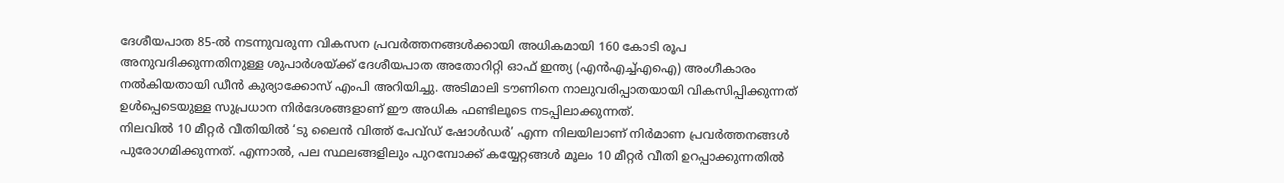ദേശീയപാത 85-ൽ നടന്നുവരുന്ന വികസന പ്രവർത്തനങ്ങൾക്കായി അധികമായി 160 കോടി രൂപ അനുവദിക്കുന്നതിനുള്ള ശുപാർശയ്ക്ക് ദേശീയപാത അതോറിറ്റി ഓഫ് ഇന്ത്യ (എൻഎച്ച്എഐ) അംഗീകാരം നൽകിയതായി ഡീൻ കുര്യാക്കോസ് എംപി അറിയിച്ചു. അടിമാലി ടൗണിനെ നാലുവരിപ്പാതയായി വികസിപ്പിക്കുന്നത് ഉൾപ്പെടെയുള്ള സുപ്രധാന നിർദേശങ്ങളാണ് ഈ അധിക ഫണ്ടിലൂടെ നടപ്പിലാക്കുന്നത്.
നിലവിൽ 10 മീറ്റർ വീതിയിൽ ‘ടു ലൈൻ വിത്ത് പേവ്ഡ് ഷോൾഡർ’ എന്ന നിലയിലാണ് നിർമാണ പ്രവർത്തനങ്ങൾ പുരോഗമിക്കുന്നത്. എന്നാൽ, പല സ്ഥലങ്ങളിലും പുറമ്പോക്ക് കയ്യേറ്റങ്ങൾ മൂലം 10 മീറ്റർ വീതി ഉറപ്പാക്കുന്നതിൽ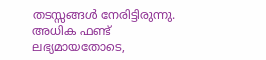തടസ്സങ്ങൾ നേരിട്ടിരുന്നു.
അധിക ഫണ്ട് ലഭ്യമായതോടെ,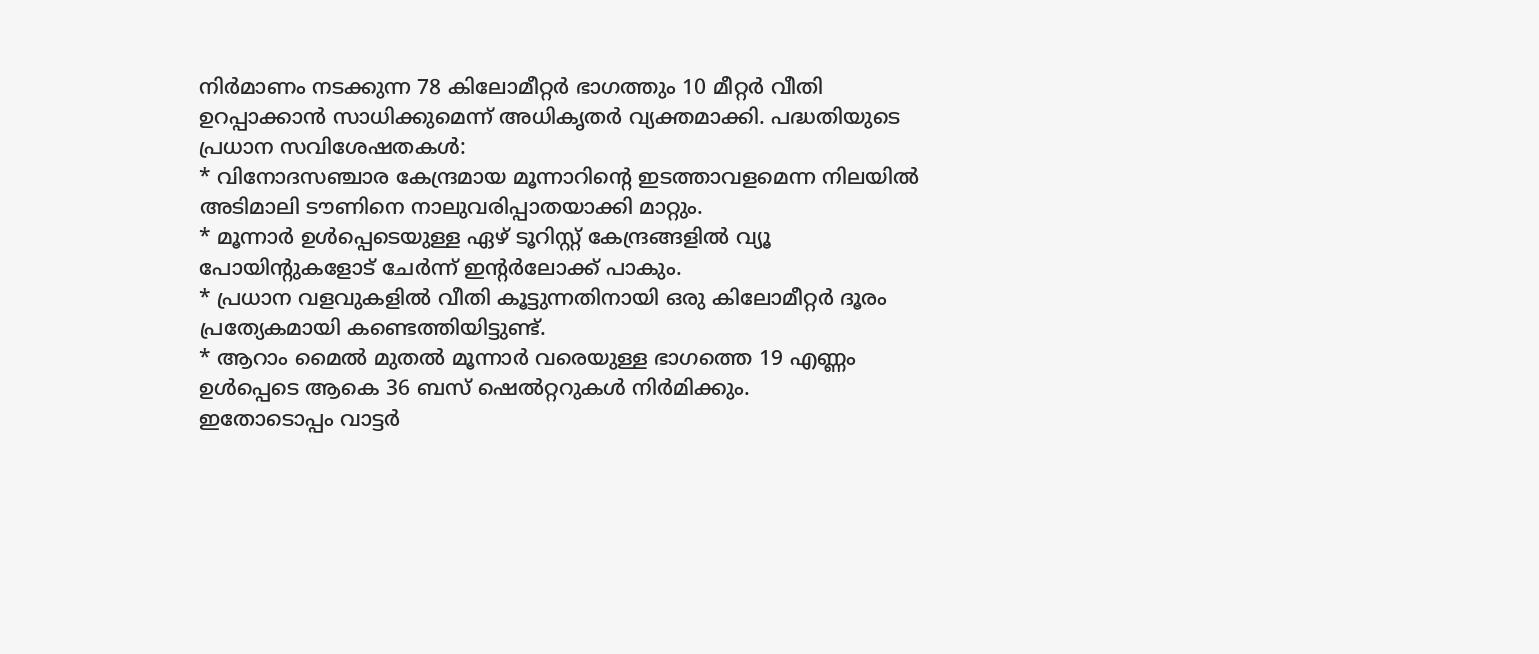നിർമാണം നടക്കുന്ന 78 കിലോമീറ്റർ ഭാഗത്തും 10 മീറ്റർ വീതി ഉറപ്പാക്കാൻ സാധിക്കുമെന്ന് അധികൃതർ വ്യക്തമാക്കി. പദ്ധതിയുടെ പ്രധാന സവിശേഷതകൾ:
* വിനോദസഞ്ചാര കേന്ദ്രമായ മൂന്നാറിന്റെ ഇടത്താവളമെന്ന നിലയിൽ അടിമാലി ടൗണിനെ നാലുവരിപ്പാതയാക്കി മാറ്റും.
* മൂന്നാർ ഉൾപ്പെടെയുള്ള ഏഴ് ടൂറിസ്റ്റ് കേന്ദ്രങ്ങളിൽ വ്യൂ പോയിന്റുകളോട് ചേർന്ന് ഇന്റർലോക്ക് പാകും.
* പ്രധാന വളവുകളിൽ വീതി കൂട്ടുന്നതിനായി ഒരു കിലോമീറ്റർ ദൂരം പ്രത്യേകമായി കണ്ടെത്തിയിട്ടുണ്ട്.
* ആറാം മൈൽ മുതൽ മൂന്നാർ വരെയുള്ള ഭാഗത്തെ 19 എണ്ണം ഉൾപ്പെടെ ആകെ 36 ബസ് ഷെൽറ്ററുകൾ നിർമിക്കും.
ഇതോടൊപ്പം വാട്ടർ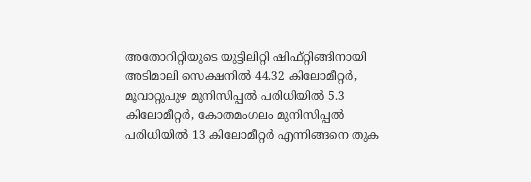അതോറിറ്റിയുടെ യുട്ടിലിറ്റി ഷിഫ്റ്റിങ്ങിനായി അടിമാലി സെക്ഷനിൽ 44.32 കിലോമീറ്റർ, മൂവാറ്റുപുഴ മുനിസിപ്പൽ പരിധിയിൽ 5.3 കിലോമീറ്റർ, കോതമംഗലം മുനിസിപ്പൽ പരിധിയിൽ 13 കിലോമീറ്റർ എന്നിങ്ങനെ തുക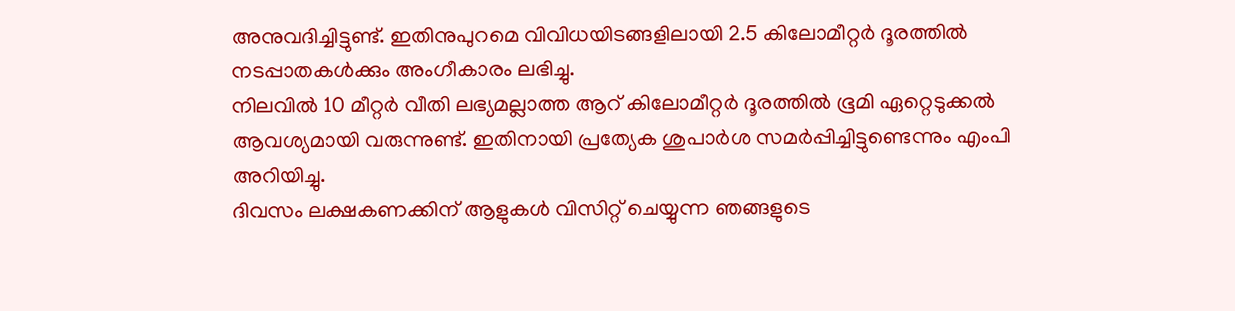അനുവദിച്ചിട്ടുണ്ട്. ഇതിനുപുറമെ വിവിധയിടങ്ങളിലായി 2.5 കിലോമീറ്റർ ദൂരത്തിൽ നടപ്പാതകൾക്കും അംഗീകാരം ലഭിച്ചു.
നിലവിൽ 10 മീറ്റർ വീതി ലഭ്യമല്ലാത്ത ആറ് കിലോമീറ്റർ ദൂരത്തിൽ ഭൂമി ഏറ്റെടുക്കൽ ആവശ്യമായി വരുന്നുണ്ട്. ഇതിനായി പ്രത്യേക ശുപാർശ സമർപ്പിച്ചിട്ടുണ്ടെന്നും എംപി അറിയിച്ചു.
ദിവസം ലക്ഷകണക്കിന് ആളുകൾ വിസിറ്റ് ചെയ്യുന്ന ഞങ്ങളുടെ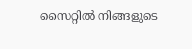സൈറ്റിൽ നിങ്ങളുടെ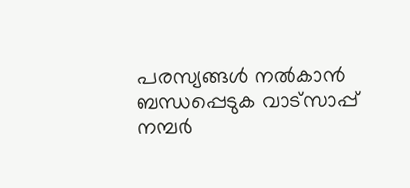പരസ്യങ്ങൾ നൽകാൻ ബന്ധപ്പെടുക വാട്സാപ്പ് നമ്പർ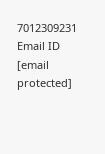7012309231 Email ID [email protected]